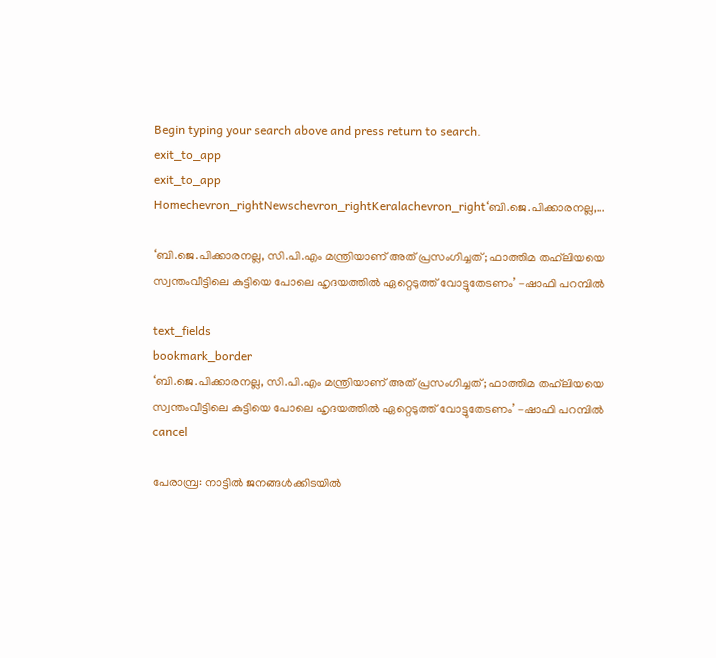Begin typing your search above and press return to search.
exit_to_app
exit_to_app
Homechevron_rightNewschevron_rightKeralachevron_right‘ബി.ജെ.പിക്കാരനല്ല,...

‘ബി.ജെ.പിക്കാരനല്ല, സി.പി.എം മന്ത്രിയാണ് അത് പ്രസംഗിച്ചത്; ഫാത്തിമ തഹ്‍ലിയയെ സ്വന്തംവീട്ടിലെ കുട്ടിയെ പോലെ ഹൃദയത്തിൽ ഏറ്റെടുത്ത് വോട്ടുതേടണം’ -ഷാഫി പറമ്പിൽ

text_fields
bookmark_border
‘ബി.ജെ.പിക്കാരനല്ല, സി.പി.എം മന്ത്രിയാണ് അത് പ്രസംഗിച്ചത്; ഫാത്തിമ തഹ്‍ലിയയെ സ്വന്തംവീട്ടിലെ കുട്ടിയെ പോലെ ഹൃദയത്തിൽ ഏറ്റെടുത്ത് വോട്ടുതേടണം’ -ഷാഫി പറമ്പിൽ
cancel

പേരാമ്പ്ര: നാട്ടിൽ ജനങ്ങൾക്കിടയിൽ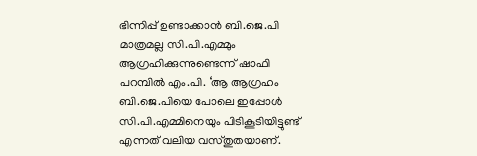ഭിന്നിപ്പ് ഉണ്ടാക്കാൻ ബി.ജെ.പി മാത്രമല്ല സി.പി.എമ്മും ആഗ്രഹിക്കുന്നുണ്ടെന്ന് ഷാഫി പറമ്പിൽ എം.പി. ‘ആ ആഗ്രഹം ബി.ജെ.പിയെ പോലെ ഇപ്പോൾ സി.പി.എമ്മിനെയും പിടികൂടിയിട്ടുണ്ട് എന്നത് വലിയ വസ്തുതയാണ്.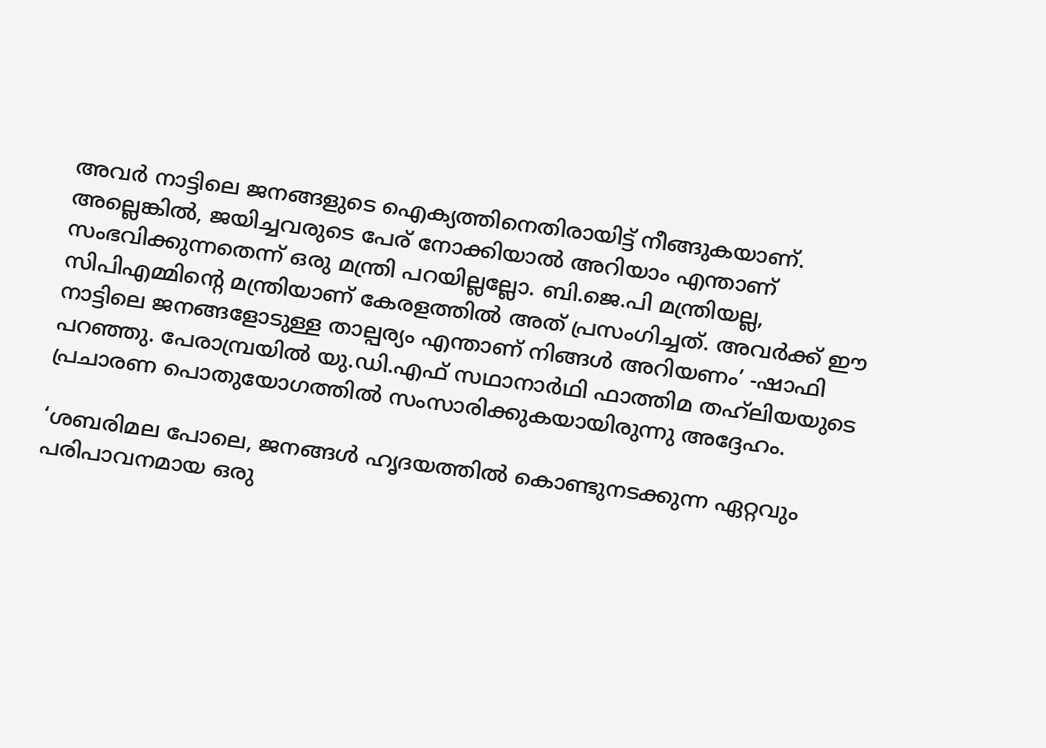അവർ നാട്ടിലെ ജനങ്ങളുടെ ഐക്യത്തിനെതിരായിട്ട് നീങ്ങുകയാണ്. അല്ലെങ്കിൽ, ജയിച്ചവരുടെ പേര് നോക്കിയാൽ അറിയാം എന്താണ് സംഭവിക്കുന്നതെന്ന് ഒരു മന്ത്രി പറയില്ലല്ലോ. ബി.ജെ.പി മന്ത്രിയല്ല, സിപിഎമ്മിന്റെ മന്ത്രിയാണ് കേരളത്തിൽ അത് പ്രസംഗിച്ചത്. അവർക്ക് ഈ നാട്ടിലെ ജനങ്ങളോടുള്ള താല്പര്യം എന്താണ് നിങ്ങൾ അറിയണം’ -ഷാഫി പറഞ്ഞു. പേരാമ്പ്രയിൽ യു.ഡി.എഫ് സഥാനാർഥി ഫാത്തിമ തഹ്‍ലിയയുടെ പ്രചാരണ പൊതുയോഗത്തിൽ സംസാരിക്കുകയായിരുന്നു അദ്ദേഹം.

‘ശബരിമല പോലെ, ജനങ്ങൾ ഹൃദയത്തിൽ കൊണ്ടുനടക്കുന്ന ഏറ്റവും പരിപാവനമായ ഒരു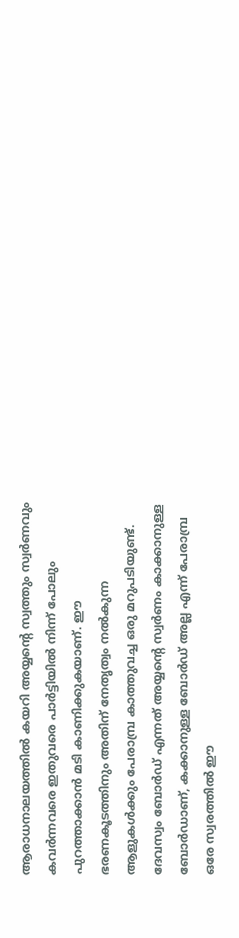ആരാധനാലയത്തിൽ കയറി അയ്യന്റെ സ്വത്തും സ്വർണവും കവർന്നവരെ ഇതുവരെ പാർട്ടിയിൽ നിന്ന് പോലും പുറത്താക്കാൻ മടി കാണിക്കുകയാണ്. ഈ ഭരണകൂടത്തിനും അതിന് നേതൃത്വം നൽകുന്ന ആളുകൾക്കും പേരാമ്പ്ര കാത്തുവച്ച ഒരു മറുപടിയുണ്ട്. ദേവസ്വം ബോർഡ് എന്നത് അയ്യന്റെ സ്വർണം കാക്കാനുള്ള ബോർഡാണ്, കക്കാനുള്ള ബോർഡ് അല്ല എന്ന് പേരാമ്പ്ര ഒരേ സ്വരത്തിൽ ഈ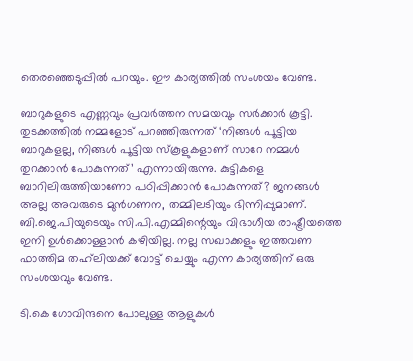തെരഞ്ഞെടുപ്പിൽ പറയും. ഈ കാര്യത്തിൽ സംശയം വേണ്ട.

ബാറുകളുടെ എണ്ണവും പ്രവർത്തന സമയവും സർക്കാർ കൂട്ടി. തുടക്കത്തിൽ നമ്മളോട് പറഞ്ഞിരുന്നത് ‘നിങ്ങൾ പൂട്ടിയ ബാറുകളല്ല, നിങ്ങൾ പൂട്ടിയ സ്കൂളുകളാണ് സാറേ നമ്മൾ തുറക്കാൻ പോകുന്നത്’ എന്നായിരുന്നു. കുട്ടികളെ ബാറിലിരുത്തിയാണോ പഠിപ്പിക്കാൻ പോകുന്നത്? ജനങ്ങൾ അല്ല അവരുടെ മുൻഗണന, തമ്മിലടിയും ഭിന്നിപ്പുമാണ്. ബി.ജെ.പിയുടെയും സി.പി.എമ്മിന്റെയും വിഭാഗീയ രാഷ്ട്രീയത്തെ ഇനി ഉൾക്കൊള്ളാൻ കഴിയില്ല. നല്ല സഖാക്കളും ഇത്തവണ ഫാത്തിമ തഹ്‍ലിയക്ക് വോട്ട് ചെയ്യും എന്ന കാര്യത്തിന് ഒരു സംശയവും വേണ്ട.

ടി.കെ ഗോവിന്ദനെ പോലുള്ള ആളുകൾ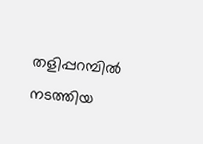തളിപ്പറമ്പിൽ നടത്തിയ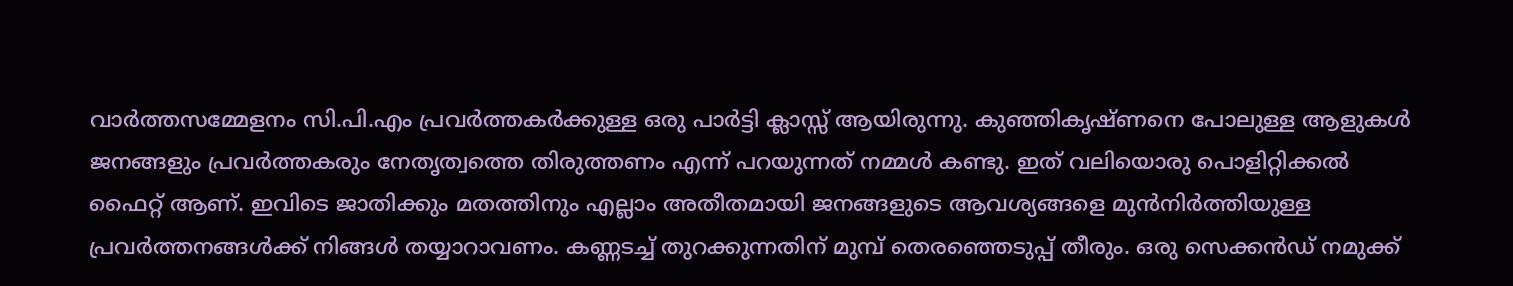വാർത്തസമ്മേളനം സി.പി.എം പ്രവർത്തകർക്കുള്ള ഒരു പാർട്ടി ക്ലാസ്സ് ആയിരുന്നു. കുഞ്ഞികൃഷ്ണനെ പോലുള്ള ആളുകൾ ജനങ്ങളും പ്രവർത്തകരും നേതൃത്വത്തെ തിരുത്തണം എന്ന് പറയുന്നത് നമ്മൾ കണ്ടു. ഇത് വലിയൊരു പൊളിറ്റിക്കൽ ഫൈറ്റ് ആണ്. ഇവിടെ ജാതിക്കും മതത്തിനും എല്ലാം അതീതമായി ജനങ്ങളുടെ ആവശ്യങ്ങളെ മുൻനിർത്തിയുള്ള പ്രവർത്തനങ്ങൾക്ക് നിങ്ങൾ തയ്യാറാവണം. കണ്ണടച്ച് തുറക്കുന്നതിന് മുമ്പ് തെരഞ്ഞെടുപ്പ് തീരും. ഒരു സെക്കൻഡ് നമുക്ക്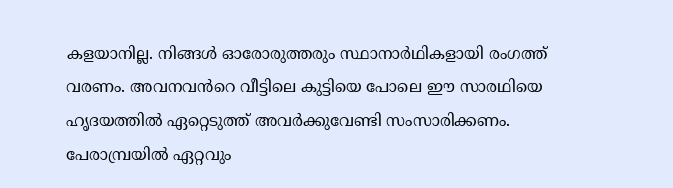കളയാനില്ല. നിങ്ങൾ ഓരോരുത്തരും സ്ഥാനാർഥികളായി രംഗത്ത് വരണം. അവനവൻറെ വീട്ടിലെ കുട്ടിയെ പോലെ ഈ സാരഥിയെ ഹൃദയത്തിൽ ഏറ്റെടുത്ത് അവർക്കുവേണ്ടി സംസാരിക്കണം. പേരാമ്പ്രയിൽ ഏറ്റവും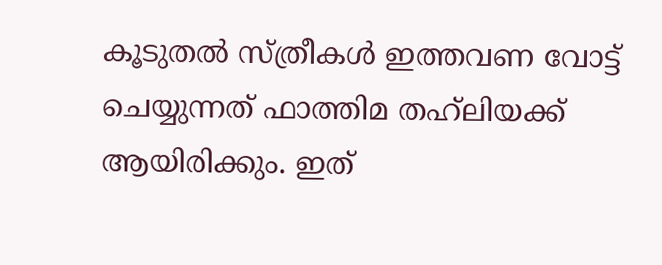കൂടുതൽ സ്ത്രീകൾ ഇത്തവണ വോട്ട് ചെയ്യുന്നത് ഫാത്തിമ തഹ്‍ലിയക്ക് ആയിരിക്കും. ഇത്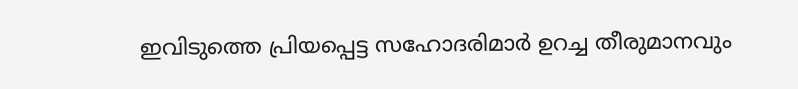ഇവിടുത്തെ പ്രിയപ്പെട്ട സഹോദരിമാർ ഉറച്ച തീരുമാനവും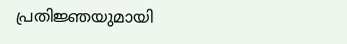പ്രതിജ്ഞയുമായി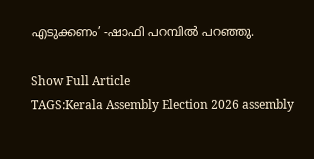എടുക്കണം’ -ഷാഫി പറമ്പിൽ പറഞ്ഞു.

Show Full Article
TAGS:Kerala Assembly Election 2026 assembly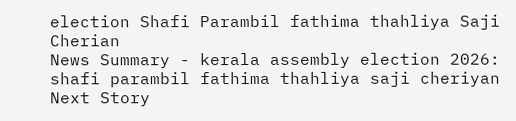election Shafi Parambil fathima thahliya Saji Cherian
News Summary - kerala assembly election 2026: shafi parambil fathima thahliya saji cheriyan
Next Story